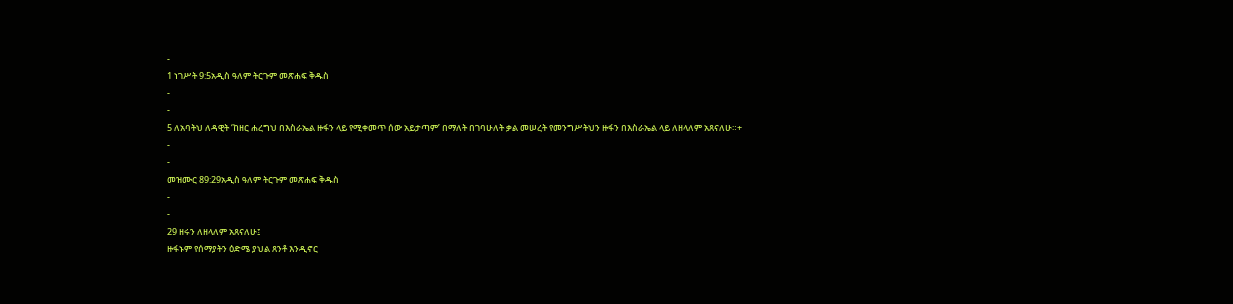-
1 ነገሥት 9:5አዲስ ዓለም ትርጉም መጽሐፍ ቅዱስ
-
-
5 ለአባትህ ለዳዊት ‘ከዘር ሐረግህ በእስራኤል ዙፋን ላይ የሚቀመጥ ሰው አይታጣም’ በማለት በገባሁለት ቃል መሠረት የመንግሥትህን ዙፋን በእስራኤል ላይ ለዘላለም አጸናለሁ።+
-
-
መዝሙር 89:29አዲስ ዓለም ትርጉም መጽሐፍ ቅዱስ
-
-
29 ዘሩን ለዘላለም አጸናለሁ፤
ዙፋኑም የሰማያትን ዕድሜ ያህል ጸንቶ እንዲኖር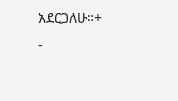አደርጋለሁ።+
-